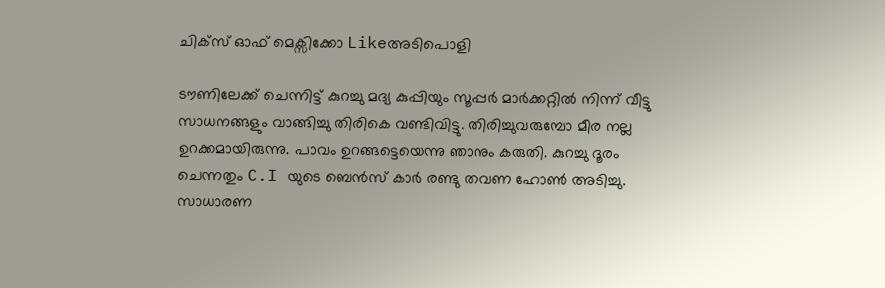ചിക്സ് ഓഫ് മെക്സിക്കോ Likeഅടിപൊളി

ടൗണിലേക്ക് ചെന്നിട്ട് കുറച്ചു മദ്യ കുപ്പിയും സൂപ്പർ മാർക്കറ്റിൽ നിന്ന് വീട്ടു സാധനങ്ങളും വാങ്ങിച്ചു തിരികെ വണ്ടിവിട്ടു. തിരിച്ചുവരുമ്പോ മീര നല്ല ഉറക്കമായിരുന്നു. പാവം ഉറങ്ങട്ടെയെന്നു ഞാനും കരുതി. കുറച്ചു ദൂരം ചെന്നതും C.I യുടെ ബെൻസ് കാർ രണ്ടു തവണ ഹോൺ അടിച്ചു. സാധാരണ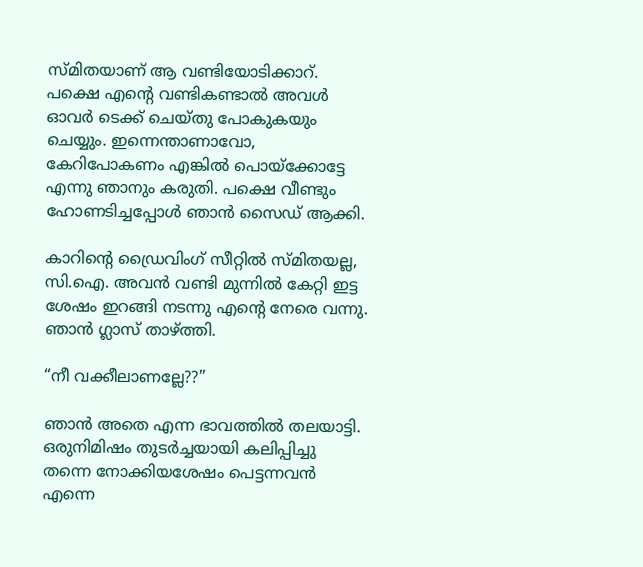സ്മിതയാണ് ആ വണ്ടിയോടിക്കാറ്. പക്ഷെ എന്റെ വണ്ടികണ്ടാൽ അവൾ ഓവർ ടെക്ക് ചെയ്തു പോകുകയും ചെയ്യും. ഇന്നെന്താണാവോ, കേറിപോകണം എങ്കിൽ പൊയ്ക്കോട്ടേ എന്നു ഞാനും കരുതി. പക്ഷെ വീണ്ടും ഹോണടിച്ചപ്പോൾ ഞാൻ സൈഡ് ആക്കി.

കാറിന്റെ ഡ്രൈവിംഗ് സീറ്റിൽ സ്മിതയല്ല, സി.ഐ. അവൻ വണ്ടി മുന്നിൽ കേറ്റി ഇട്ട ശേഷം ഇറങ്ങി നടന്നു എന്റെ നേരെ വന്നു. ഞാൻ ഗ്ലാസ് താഴ്ത്തി.

“നീ വക്കീലാണല്ലേ??”

ഞാൻ അതെ എന്ന ഭാവത്തിൽ തലയാട്ടി. ഒരുനിമിഷം തുടർച്ചയായി കലിപ്പിച്ചു തന്നെ നോക്കിയശേഷം പെട്ടന്നവൻ എന്നെ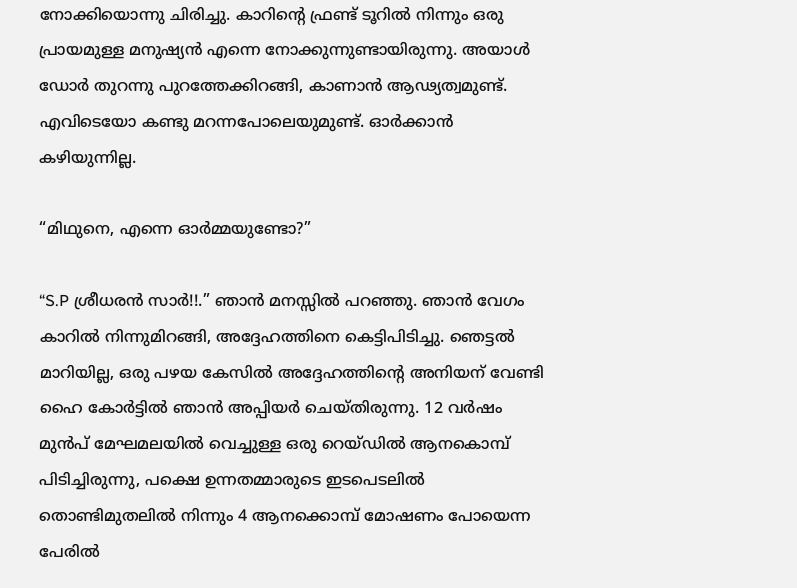നോക്കിയൊന്നു ചിരിച്ചു. കാറിന്റെ ഫ്രണ്ട് ടൂറിൽ നിന്നും ഒരു പ്രായമുള്ള മനുഷ്യൻ എന്നെ നോക്കുന്നുണ്ടായിരുന്നു. അയാൾ ഡോർ തുറന്നു പുറത്തേക്കിറങ്ങി, കാണാൻ ആഢ്യത്വമുണ്ട്. എവിടെയോ കണ്ടു മറന്നപോലെയുമുണ്ട്. ഓർക്കാൻ കഴിയുന്നില്ല.

“മിഥുനെ, എന്നെ ഓർമ്മയുണ്ടോ?”

“S.P ശ്രീധരൻ സാർ!!.” ഞാൻ മനസ്സിൽ പറഞ്ഞു. ഞാൻ വേഗം കാറിൽ നിന്നുമിറങ്ങി, അദ്ദേഹത്തിനെ കെട്ടിപിടിച്ചു. ഞെട്ടൽ മാറിയില്ല, ഒരു പഴയ കേസിൽ അദ്ദേഹത്തിന്റെ അനിയന് വേണ്ടി ഹൈ കോർട്ടിൽ ഞാൻ അപ്പിയർ ചെയ്തിരുന്നു. 12 വർഷം മുൻപ് മേഘമലയിൽ വെച്ചുള്ള ഒരു റെയ്‌ഡിൽ ആനകൊമ്പ് പിടിച്ചിരുന്നു, പക്ഷെ ഉന്നതമ്മാരുടെ ഇടപെടലിൽ തൊണ്ടിമുതലിൽ നിന്നും 4 ആനക്കൊമ്പ് മോഷണം പോയെന്ന പേരിൽ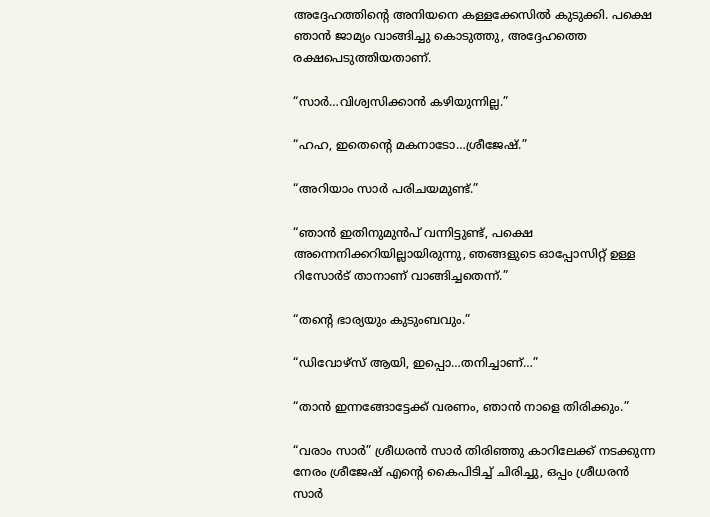അദ്ദേഹത്തിന്റെ അനിയനെ കള്ളക്കേസിൽ കുടുക്കി. പക്ഷെ ഞാൻ ജാമ്യം വാങ്ങിച്ചു കൊടുത്തു, അദ്ദേഹത്തെ രക്ഷപെടുത്തിയതാണ്.

“സാർ…വിശ്വസിക്കാൻ കഴിയുന്നില്ല.”

“ഹഹ, ഇതെന്റെ മകനാടോ…ശ്രീജേഷ്.”

“അറിയാം സാർ പരിചയമുണ്ട്.”

“ഞാൻ ഇതിനുമുൻപ് വന്നിട്ടുണ്ട്, പക്ഷെ അന്നെനിക്കറിയില്ലായിരുന്നു, ഞങ്ങളുടെ ഓപ്പോസിറ്റ് ഉള്ള റിസോർട് താനാണ് വാങ്ങിച്ചതെന്ന്.”

“തന്റെ ഭാര്യയും കുടുംബവും.”

“ഡിവോഴ്സ് ആയി, ഇപ്പൊ…തനിച്ചാണ്…”

“താൻ ഇന്നങ്ങോട്ടേക്ക് വരണം, ഞാൻ നാളെ തിരിക്കും.”

“വരാം സാർ” ശ്രീധരൻ സാർ തിരിഞ്ഞു കാറിലേക്ക് നടക്കുന്ന നേരം ശ്രീജേഷ് എന്റെ കൈപിടിച്ച് ചിരിച്ചു, ഒപ്പം ശ്രീധരൻ സാർ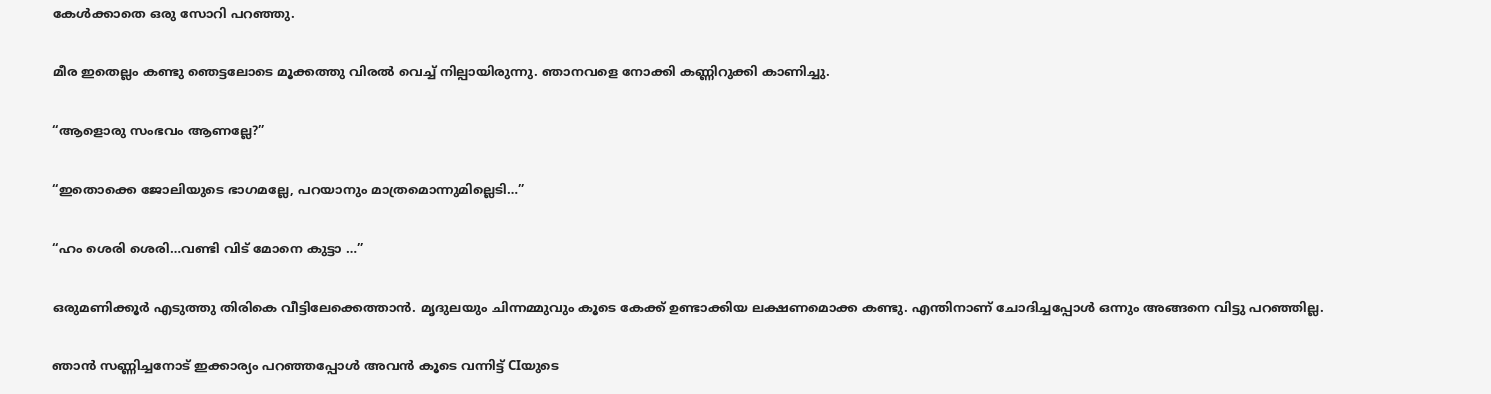കേൾക്കാതെ ഒരു സോറി പറഞ്ഞു.

മീര ഇതെല്ലം കണ്ടു ഞെട്ടലോടെ മൂക്കത്തു വിരൽ വെച്ച് നില്പായിരുന്നു. ഞാനവളെ നോക്കി കണ്ണിറുക്കി കാണിച്ചു.

“ആളൊരു സംഭവം ആണല്ലേ?”

“ഇതൊക്കെ ജോലിയുടെ ഭാഗമല്ലേ, പറയാനും മാത്രമൊന്നുമില്ലെടി…”

“ഹം ശെരി ശെരി…വണ്ടി വിട് മോനെ കുട്ടാ …”

ഒരുമണിക്കൂർ എടുത്തു തിരികെ വീട്ടിലേക്കെത്താൻ. മൃദുലയും ചിന്നമ്മുവും കൂടെ കേക്ക് ഉണ്ടാക്കിയ ലക്ഷണമൊക്ക കണ്ടു. എന്തിനാണ് ചോദിച്ചപ്പോൾ ഒന്നും അങ്ങനെ വിട്ടു പറഞ്ഞില്ല.

ഞാൻ സണ്ണിച്ചനോട് ഇക്കാര്യം പറഞ്ഞപ്പോൾ അവൻ കൂടെ വന്നിട്ട് CIയുടെ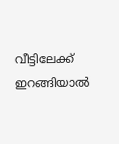വീട്ടിലേക്ക് ഇറങ്ങിയാൽ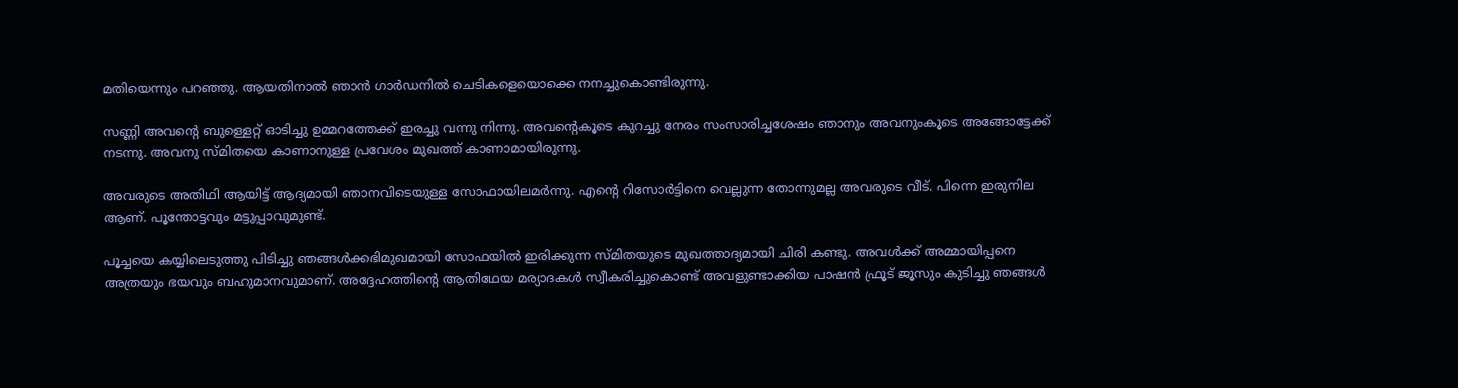മതിയെന്നും പറഞ്ഞു. ആയതിനാൽ ഞാൻ ഗാർഡനിൽ ചെടികളെയൊക്കെ നനച്ചുകൊണ്ടിരുന്നു.

സണ്ണി അവന്റെ ബുള്ളെറ്റ് ഓടിച്ചു ഉമ്മറത്തേക്ക് ഇരച്ചു വന്നു നിന്നു. അവന്റെകൂടെ കുറച്ചു നേരം സംസാരിച്ചശേഷം ഞാനും അവനുംകൂടെ അങ്ങോട്ടേക്ക് നടന്നു. അവനു സ്മിതയെ കാണാനുള്ള പ്രവേശം മുഖത്ത് കാണാമായിരുന്നു.

അവരുടെ അതിഥി ആയിട്ട് ആദ്യമായി ഞാനവിടെയുള്ള സോഫായിലമർന്നു. എന്റെ റിസോർട്ടിനെ വെല്ലുന്ന തോന്നുമല്ല അവരുടെ വീട്. പിന്നെ ഇരുനില ആണ്. പൂന്തോട്ടവും മട്ടുപ്പാവുമുണ്ട്.

പൂച്ചയെ കയ്യിലെടുത്തു പിടിച്ചു ഞങ്ങൾക്കഭിമുഖമായി സോഫയിൽ ഇരിക്കുന്ന സ്മിതയുടെ മുഖത്താദ്യമായി ചിരി കണ്ടു. അവൾക്ക് അമ്മായിപ്പനെ അത്രയും ഭയവും ബഹുമാനവുമാണ്. അദ്ദേഹത്തിന്റെ ആതിഥേയ മര്യാദകൾ സ്വീകരിച്ചുകൊണ്ട് അവളുണ്ടാക്കിയ പാഷൻ ഫ്രൂട് ജൂസും കുടിച്ചു ഞങ്ങൾ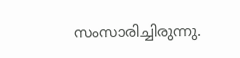സംസാരിച്ചിരുന്നു.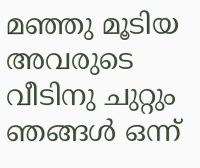മഞ്ഞു മൂടിയ അവരുടെ വീടിനു ചുറ്റും ഞങ്ങൾ ഒന്ന്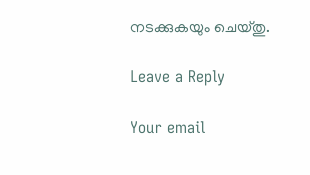നടക്കുകയും ചെയ്തു.

Leave a Reply

Your email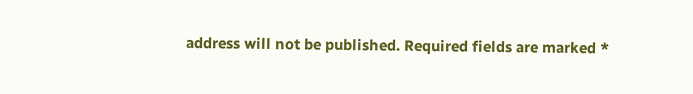address will not be published. Required fields are marked *